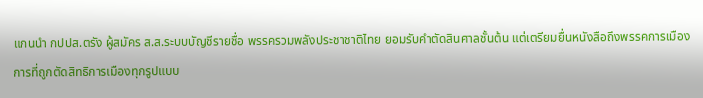แกนนำ กปปส.ตรัง ผู้สมัคร ส.ส.ระบบบัญชีรายชื่อ พรรครวมพลังประชาชาติไทย ยอมรับคำตัดสินศาลชั้นต้น แต่เตรียมยื่นหนังสือถึงพรรคการเมือง การที่ถูกตัดสิทธิการเมืองทุกรูปแบบ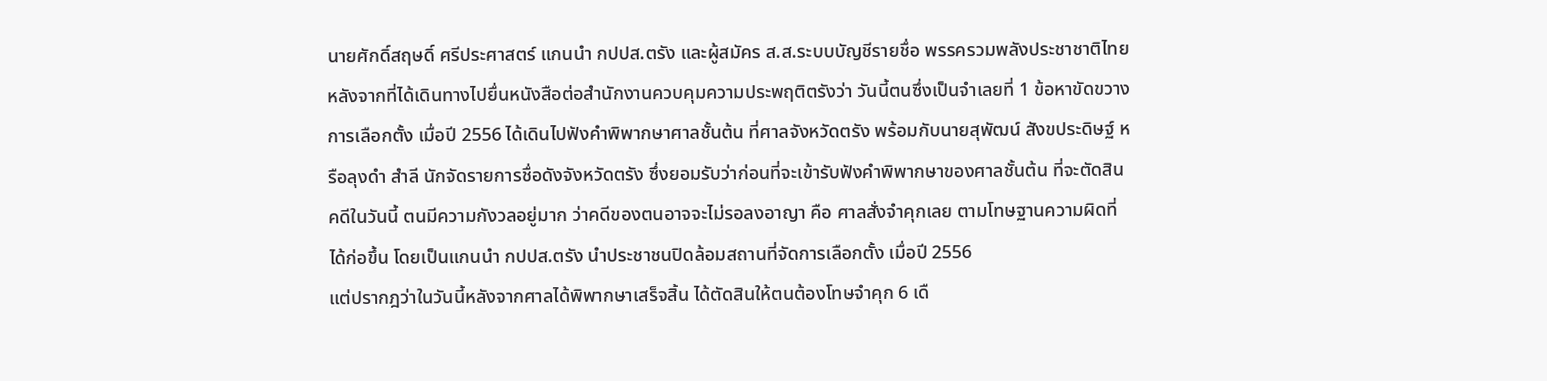นายศักดิ์สฤษดิ์ ศรีประศาสตร์ แกนนำ กปปส.ตรัง และผู้สมัคร ส.ส.ระบบบัญชีรายชื่อ พรรครวมพลังประชาชาติไทย หลังจากที่ได้เดินทางไปยื่นหนังสือต่อสำนักงานควบคุมความประพฤติตรังว่า วันนี้ตนซึ่งเป็นจำเลยที่ 1 ข้อหาขัดขวางการเลือกตั้ง เมื่อปี 2556 ได้เดินไปฟังคำพิพากษาศาลชั้นต้น ที่ศาลจังหวัดตรัง พร้อมกับนายสุพัฒน์ สังขประดิษฐ์ หรือลุงดำ สำลี นักจัดรายการชื่อดังจังหวัดตรัง ซึ่งยอมรับว่าก่อนที่จะเข้ารับฟังคำพิพากษาของศาลชั้นต้น ที่จะตัดสินคดีในวันนี้ ตนมีความกังวลอยู่มาก ว่าคดีของตนอาจจะไม่รอลงอาญา คือ ศาลสั่งจำคุกเลย ตามโทษฐานความผิดที่ได้ก่อขึ้น โดยเป็นแกนนำ กปปส.ตรัง นำประชาชนปิดล้อมสถานที่จัดการเลือกตั้ง เมื่อปี 2556
แต่ปรากฎว่าในวันนี้หลังจากศาลได้พิพากษาเสร็จสิ้น ได้ตัดสินให้ตนต้องโทษจำคุก 6 เดื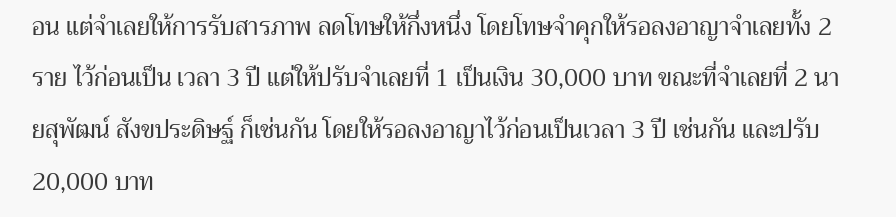อน แต่จำเลยให้การรับสารภาพ ลดโทษให้กึ่งหนึ่ง โดยโทษจำคุกให้รอลงอาญาจำเลยทั้ง 2 ราย ไว้ก่อนเป็น เวลา 3 ปี แต่ให้ปรับจำเลยที่ 1 เป็นเงิน 30,000 บาท ขณะที่จำเลยที่ 2 นายสุพัฒน์ สังขประดิษฐ์ ก็เช่นกัน โดยให้รอลงอาญาไว้ก่อนเป็นเวลา 3 ปี เช่นกัน และปรับ 20,000 บาท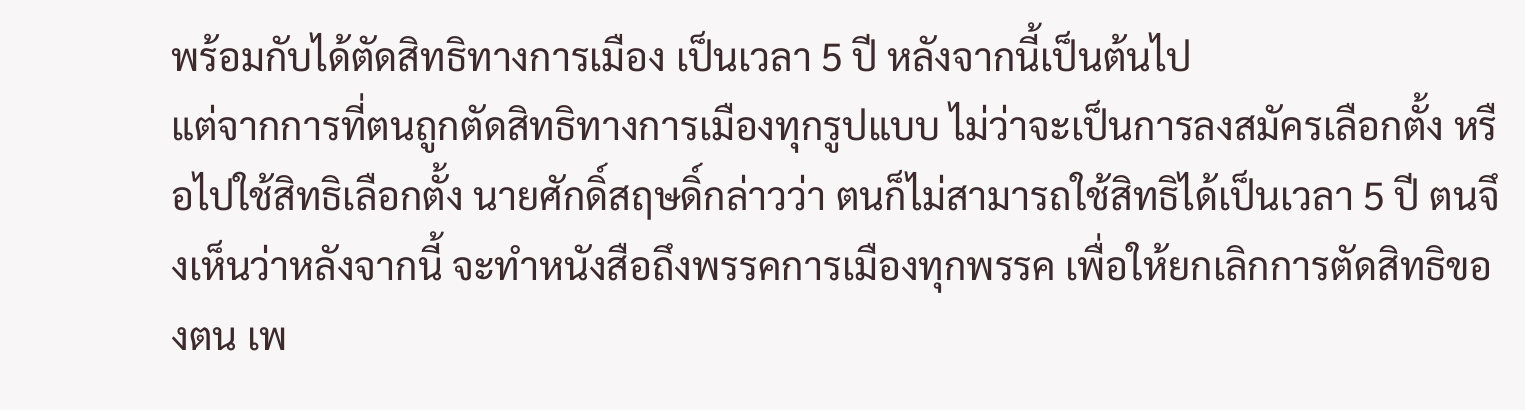พร้อมกับได้ตัดสิทธิทางการเมือง เป็นเวลา 5 ปี หลังจากนี้เป็นต้นไป
แต่จากการที่ตนถูกตัดสิทธิทางการเมืองทุกรูปแบบ ไม่ว่าจะเป็นการลงสมัครเลือกตั้ง หรือไปใช้สิทธิเลือกตั้ง นายศักดิ์สฤษดิ์กล่าวว่า ตนก็ไม่สามารถใช้สิทธิได้เป็นเวลา 5 ปี ตนจึงเห็นว่าหลังจากนี้ จะทำหนังสือถึงพรรคการเมืองทุกพรรค เพื่อให้ยกเลิกการตัดสิทธิของตน เพ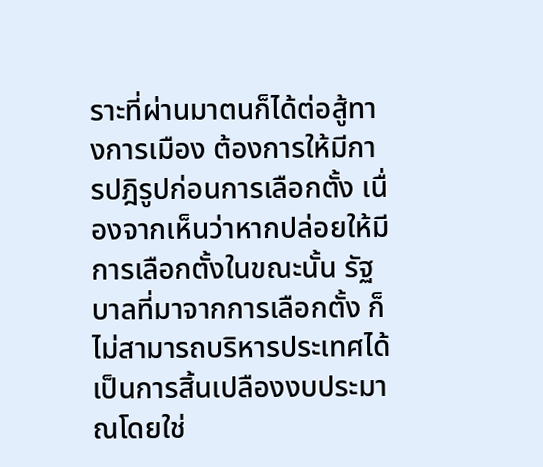ราะที่ผ่านมาตนก็ได้ต่อสู้ทางการเมือง ต้องการให้มีการปฎิรูปก่อนการเลือกตั้ง เนื่องจากเห็นว่าหากปล่อยให้มีการเลือกตั้งในขณะนั้น รัฐบาลที่มาจากการเลือกตั้ง ก็ไม่สามารถบริหารประเทศได้ เป็นการสิ้นเปลืองงบประมาณโดยใช่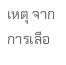เหตุ จากการเลือ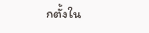กตั้งใน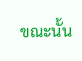ขณะนั้น